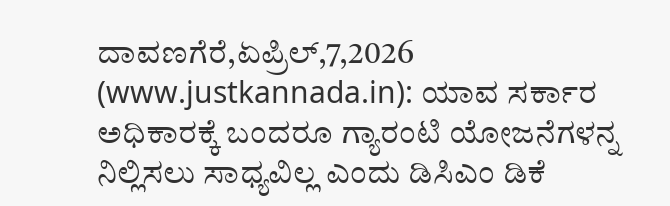ದಾವಣಗೆರೆ,ಏಪ್ರಿಲ್,7,2026 (www.justkannada.in): ಯಾವ ಸರ್ಕಾರ ಅಧಿಕಾರಕ್ಕೆ ಬಂದರೂ ಗ್ಯಾರಂಟಿ ಯೋಜನೆಗಳನ್ನ ನಿಲ್ಲಿಸಲು ಸಾಧ್ಯವಿಲ್ಲ ಎಂದು ಡಿಸಿಎಂ ಡಿಕೆ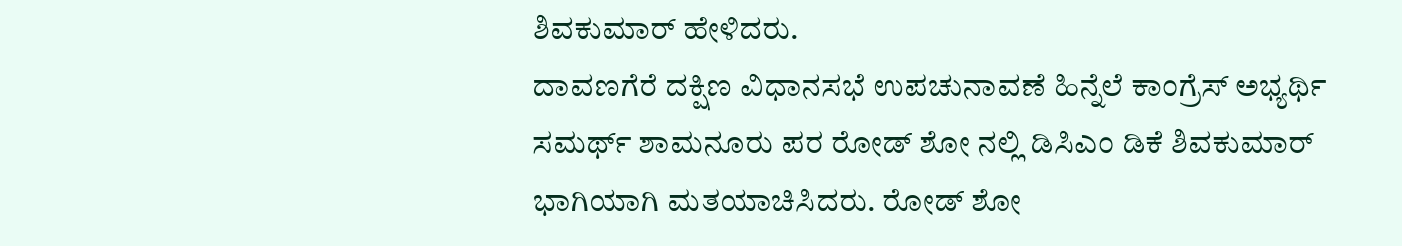ಶಿವಕುಮಾರ್ ಹೇಳಿದರು.
ದಾವಣಗೆರೆ ದಕ್ಷಿಣ ವಿಧಾನಸಭೆ ಉಪಚುನಾವಣೆ ಹಿನ್ನೆಲೆ ಕಾಂಗ್ರೆಸ್ ಅಭ್ಯರ್ಥಿ ಸಮರ್ಥ್ ಶಾಮನೂರು ಪರ ರೋಡ್ ಶೋ ನಲ್ಲಿ ಡಿಸಿಎಂ ಡಿಕೆ ಶಿವಕುಮಾರ್ ಭಾಗಿಯಾಗಿ ಮತಯಾಚಿಸಿದರು. ರೋಡ್ ಶೋ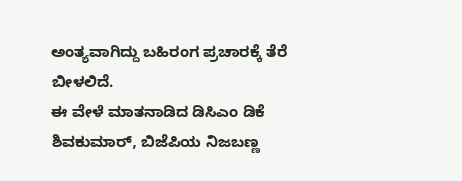ಅಂತ್ಯವಾಗಿದ್ದು ಬಹಿರಂಗ ಪ್ರಚಾರಕ್ಕೆ ತೆರೆ ಬೀಳಲಿದೆ.
ಈ ವೇಳೆ ಮಾತನಾಡಿದ ಡಿಸಿಎಂ ಡಿಕೆ ಶಿವಕುಮಾರ್, ಬಿಜೆಪಿಯ ನಿಜಬಣ್ಣ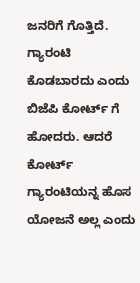ಜನರಿಗೆ ಗೊತ್ತಿದೆ. ಗ್ಯಾರಂಟಿ ಕೊಡಬಾರದು ಎಂದು ಬಿಜೆಪಿ ಕೋರ್ಟ್ ಗೆ ಹೋದರು. ಆದರೆ ಕೋರ್ಟ್ ಗ್ಯಾರಂಟಿಯನ್ನ ಹೊಸ ಯೋಜನೆ ಅಲ್ಲ ಎಂದು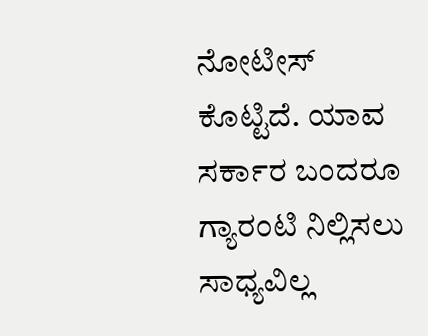ನೋಟೀಸ್ ಕೊಟ್ಟಿದೆ. ಯಾವ ಸರ್ಕಾರ ಬಂದರೂ ಗ್ಯಾರಂಟಿ ನಿಲ್ಲಿಸಲು ಸಾಧ್ಯವಿಲ್ಲ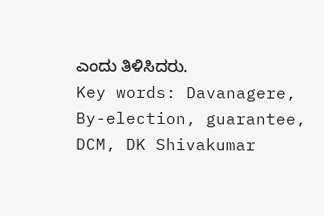ಎಂದು ತಿಳಿಸಿದರು.
Key words: Davanagere, By-election, guarantee, DCM, DK Shivakumar